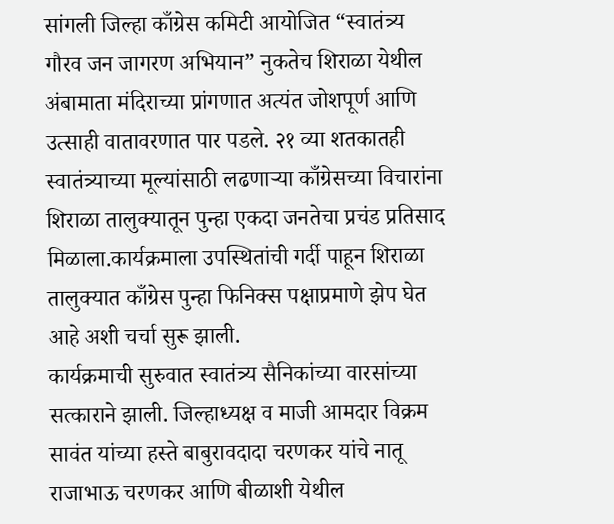सांगली जिल्हा काँग्रेस कमिटी आयोजित “स्वातंत्र्य गौरव जन जागरण अभियान” नुकतेच शिराळा येथील अंबामाता मंदिराच्या प्रांगणात अत्यंत जोशपूर्ण आणि उत्साही वातावरणात पार पडले. २१ व्या शतकातही स्वातंत्र्याच्या मूल्यांसाठी लढणाऱ्या काँग्रेसच्या विचारांना शिराळा तालुक्यातून पुन्हा एकदा जनतेचा प्रचंड प्रतिसाद मिळाला.कार्यक्रमाला उपस्थितांची गर्दी पाहून शिराळा तालुक्यात काँग्रेस पुन्हा फिनिक्स पक्षाप्रमाणे झेप घेत आहे अशी चर्चा सुरू झाली.
कार्यक्रमाची सुरुवात स्वातंत्र्य सैनिकांच्या वारसांच्या सत्काराने झाली. जिल्हाध्यक्ष व माजी आमदार विक्रम सावंत यांच्या हस्ते बाबुरावदादा चरणकर यांचे नातू राजाभाऊ चरणकर आणि बीळाशी येथील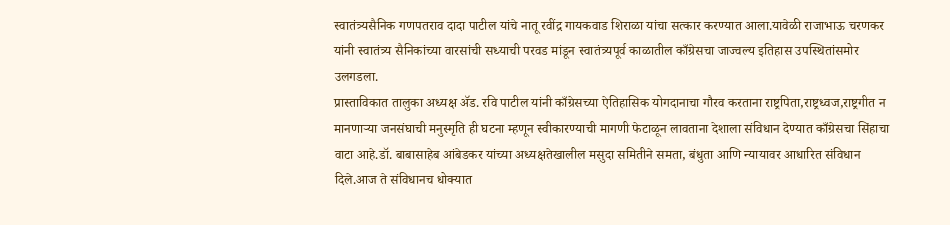स्वातंत्र्यसैनिक गणपतराव दादा पाटील यांचे नातू रवींद्र गायकवाड शिराळा यांचा सत्कार करण्यात आला.यावेळी राजाभाऊ चरणकर यांनी स्वातंत्र्य सैनिकांच्या वारसांची सध्याची परवड मांडून स्वातंत्र्यपूर्व काळातील काँग्रेसचा जाज्वल्य इतिहास उपस्थितांसमोर उलगडला.
प्रास्ताविकात तालुका अध्यक्ष ॲड. रवि पाटील यांनी काँग्रेसच्या ऐतिहासिक योगदानाचा गौरव करताना राष्ट्रपिता,राष्ट्रध्वज,राष्ट्रगीत न मानणाऱ्या जनसंघाची मनुस्मृति ही घटना म्हणून स्वीकारण्याची मागणी फेटाळून लावताना देशाला संविधान देण्यात काँग्रेसचा सिंहाचा वाटा आहे.डॉ. बाबासाहेब आंबेडकर यांच्या अध्यक्षतेखालील मसुदा समितीने समता, बंधुता आणि न्यायावर आधारित संविधान दिले.आज ते संविधानच धोक्यात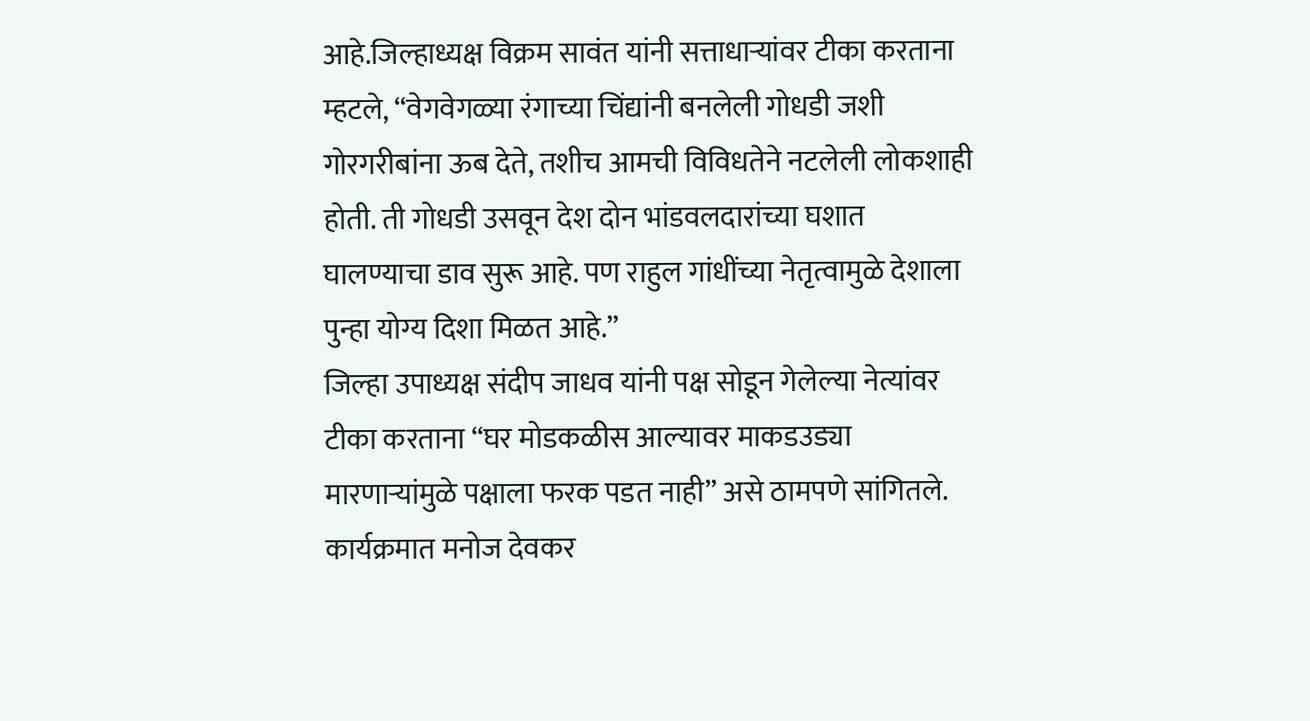आहे.जिल्हाध्यक्ष विक्रम सावंत यांनी सत्ताधाऱ्यांवर टीका करताना म्हटले, “वेगवेगळ्या रंगाच्या चिंद्यांनी बनलेली गोधडी जशी गोरगरीबांना ऊब देते, तशीच आमची विविधतेने नटलेली लोकशाही होती. ती गोधडी उसवून देश दोन भांडवलदारांच्या घशात घालण्याचा डाव सुरू आहे. पण राहुल गांधींच्या नेतृत्वामुळे देशाला पुन्हा योग्य दिशा मिळत आहे.”
जिल्हा उपाध्यक्ष संदीप जाधव यांनी पक्ष सोडून गेलेल्या नेत्यांवर टीका करताना “घर मोडकळीस आल्यावर माकडउड्या मारणाऱ्यांमुळे पक्षाला फरक पडत नाही” असे ठामपणे सांगितले. कार्यक्रमात मनोज देवकर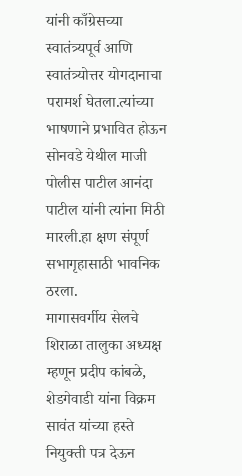यांनी काँग्रेसच्या स्वातंत्र्यपूर्व आणि स्वातंत्र्योत्तर योगदानाचा परामर्श घेतला.त्यांच्या भाषणाने प्रभावित होऊन सोनवडे येथील माजी पोलीस पाटील आनंदा पाटील यांनी त्यांना मिठी मारली.हा क्षण संपूर्ण सभागृहासाठी भावनिक ठरला.
मागासवर्गीय सेलचे शिराळा तालुका अध्यक्ष म्हणून प्रदीप कांबळे, शेडगेवाडी यांना विक्रम सावंत यांच्या हस्ते नियुक्ती पत्र देऊन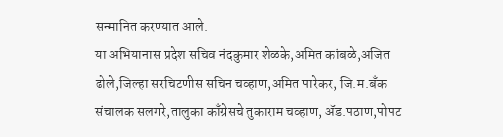सन्मानित करण्यात आले.
या अभियानास प्रदेश सचिव नंदकुमार शेळके,अमित कांबळे,अजित ढोले,जिल्हा सरचिटणीस सचिन चव्हाण,अमित पारेकर, जि.म.बँक संचालक सलगरे,तालुका काँग्रेसचे तुकाराम चव्हाण, ॲड.पठाण,पोपट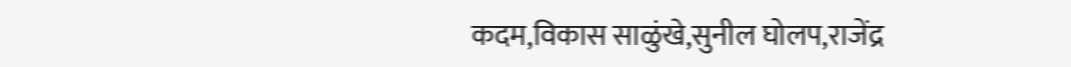कदम,विकास साळुंखे,सुनील घोलप,राजेंद्र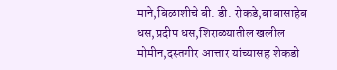माने,बिळाशीचे बी. डी. रोकडे,बाबासाहेब धस,प्रदीप धस,शिराळ्यातील खलील मोमीन,दस्तगीर आत्तार यांच्यासह शेकडो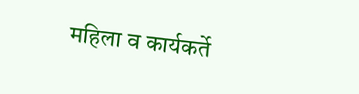महिला व कार्यकर्ते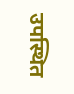उपस्थित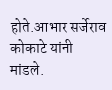होते.आभार सर्जेराव कोकाटे यांनी मांडले.